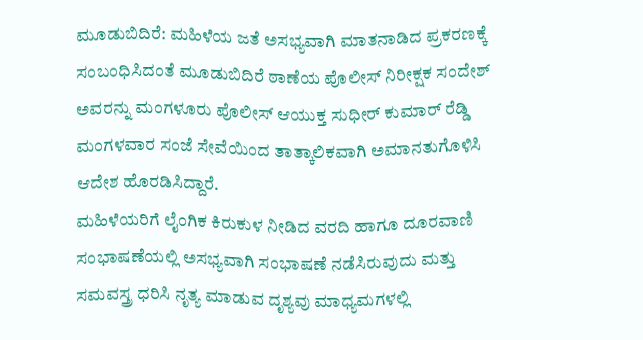ಮೂಡುಬಿದಿರೆ: ಮಹಿಳೆಯ ಜತೆ ಅಸಭ್ಯವಾಗಿ ಮಾತನಾಡಿದ ಪ್ರಕರಣಕ್ಕೆ ಸಂಬಂಧಿಸಿದಂತೆ ಮೂಡುಬಿದಿರೆ ಠಾಣೆಯ ಪೊಲೀಸ್ ನಿರೀಕ್ಷಕ ಸಂದೇಶ್ ಅವರನ್ನು ಮಂಗಳೂರು ಪೊಲೀಸ್ ಆಯುಕ್ತ ಸುಧೀರ್ ಕುಮಾರ್ ರೆಡ್ಡಿ ಮಂಗಳವಾರ ಸಂಜೆ ಸೇವೆಯಿಂದ ತಾತ್ಕಾಲಿಕವಾಗಿ ಅಮಾನತುಗೊಳಿಸಿ ಆದೇಶ ಹೊರಡಿಸಿದ್ದಾರೆ.
ಮಹಿಳೆಯರಿಗೆ ಲೈಂಗಿಕ ಕಿರುಕುಳ ನೀಡಿದ ವರದಿ ಹಾಗೂ ದೂರವಾಣಿ ಸಂಭಾಷಣೆಯಲ್ಲಿ ಅಸಭ್ಯವಾಗಿ ಸಂಭಾಷಣೆ ನಡೆಸಿರುವುದು ಮತ್ತು ಸಮವಸ್ತ್ರ ಧರಿಸಿ ನೃತ್ಯ ಮಾಡುವ ದೃಶ್ಯವು ಮಾಧ್ಯಮಗಳಲ್ಲಿ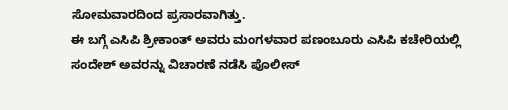ಸೋಮವಾರದಿಂದ ಪ್ರಸಾರವಾಗಿತ್ತು.
ಈ ಬಗ್ಗೆ ಎಸಿಪಿ ಶ್ರೀಕಾಂತ್ ಅವರು ಮಂಗಳವಾರ ಪಣಂಬೂರು ಎಸಿಪಿ ಕಚೇರಿಯಲ್ಲಿ ಸಂದೇಶ್ ಅವರನ್ನು ವಿಚಾರಣೆ ನಡೆಸಿ ಪೊಲೀಸ್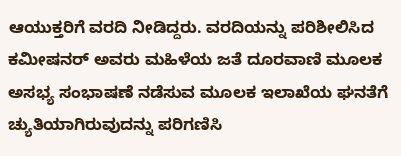ಆಯುಕ್ತರಿಗೆ ವರದಿ ನೀಡಿದ್ದರು. ವರದಿಯನ್ನು ಪರಿಶೀಲಿಸಿದ ಕಮೀಷನರ್ ಅವರು ಮಹಿಳೆಯ ಜತೆ ದೂರವಾಣಿ ಮೂಲಕ ಅಸಭ್ಯ ಸಂಭಾಷಣೆ ನಡೆಸುವ ಮೂಲಕ ಇಲಾಖೆಯ ಘನತೆಗೆ ಚ್ಯುತಿಯಾಗಿರುವುದನ್ನು ಪರಿಗಣಿಸಿ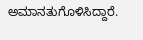ಅಮಾನತುಗೊಳಿಸಿದ್ದಾರೆ.